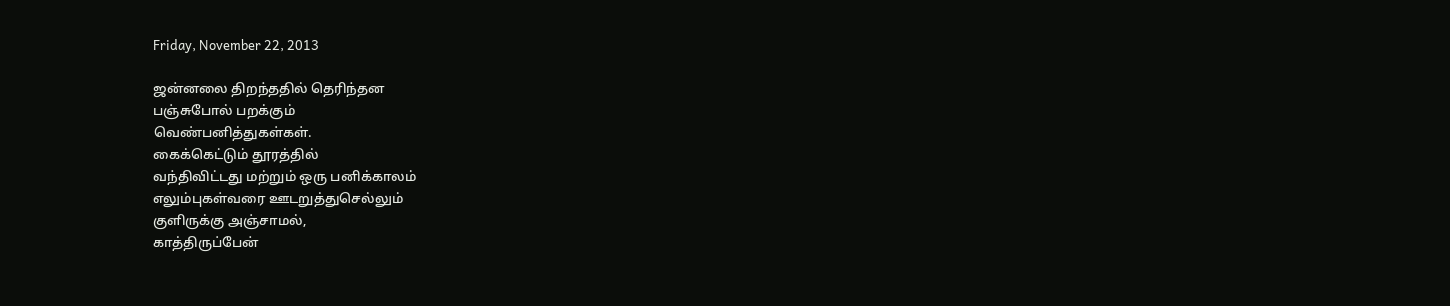Friday, November 22, 2013

ஜன்னலை திறந்ததில் தெரிந்தன
பஞ்சுபோல் பறக்கும்
வெண்பனித்துகள்கள்.
கைக்கெட்டும் தூரத்தில்
வந்திவிட்டது மற்றும் ஒரு பனிக்காலம்
எலும்புகள்வரை ஊடறுத்துசெல்லும்
குளிருக்கு அஞ்சாமல்,
காத்திருப்பேன்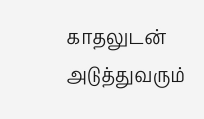காதலுடன்
அடுத்துவரும்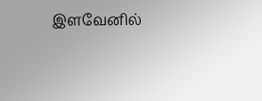இளவேனில்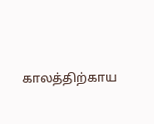காலத்திற்காய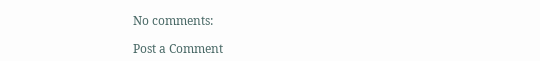No comments:

Post a Comment